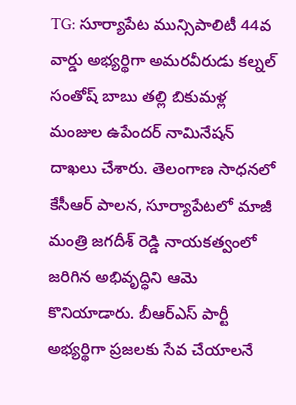TG: సూర్యాపేట మున్సిపాలిటీ 44వ వార్డు అభ్యర్థిగా అమరవీరుడు కల్నల్ సంతోష్ బాబు తల్లి బికుమళ్ల మంజుల ఉపేందర్ నామినేషన్ దాఖలు చేశారు. తెలంగాణ సాధనలో కేసీఆర్ పాలన, సూర్యాపేటలో మాజీ మంత్రి జగదీశ్ రెడ్డి నాయకత్వంలో జరిగిన అభివృద్ధిని ఆమె కొనియాడారు. బీఆర్ఎస్ పార్టీ అభ్యర్థిగా ప్రజలకు సేవ చేయాలనే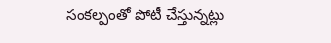సంకల్పంతో పోటీ చేస్తున్నట్లు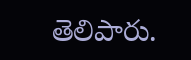తెలిపారు.